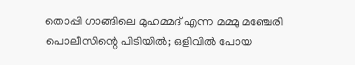തൊപ്പി ഗാങ്ങിലെ മുഹമ്മദ്‌ എന്ന മമ്മു മഞ്ചേരി പൊലീസിന്റെ പിടിയിൽ; ഒളിവിൽ പോയ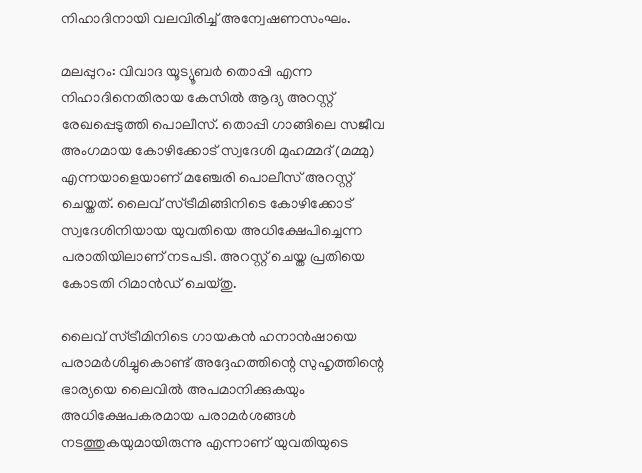നിഹാദിനായി വലവിരിച്ച് അന്വേഷണസംഘം.

മലപ്പുറം: വിവാദ യൂട്യൂബർ തൊപ്പി എന്ന നിഹാദിനെതിരായ കേസിൽ ആദ്യ അറസ്റ്റ് രേഖപ്പെടുത്തി പൊലീസ്. തൊപ്പി ഗാങ്ങിലെ സജീവ അംഗമായ കോഴിക്കോട് സ്വദേശി മുഹമ്മദ്‌ (മമ്മു) എന്നയാളെയാണ് മഞ്ചേരി പൊലീസ് അറസ്റ്റ് ചെയ്തത്. ലൈവ് സ്ട്രീമിങ്ങിനിടെ കോഴിക്കോട് സ്വദേശിനിയായ യുവതിയെ അധിക്ഷേപിച്ചെന്ന പരാതിയിലാണ് നടപടി. അറസ്റ്റ് ചെയ്ത പ്രതിയെ കോടതി റിമാൻഡ് ചെയ്തു.

ലൈവ് സ്ട്രീമിനിടെ ഗായകൻ ഹനാൻഷായെ പരാമർശിച്ചുകൊണ്ട് അദ്ദേഹത്തിന്റെ സുഹൃത്തിന്റെ ഭാര്യയെ ലൈവിൽ അപമാനിക്കുകയും അധിക്ഷേപകരമായ പരാമർശങ്ങൾ നടത്തുകയുമായിരുന്നു എന്നാണ് യുവതിയുടെ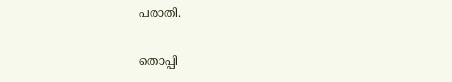പരാതി.

തൊപ്പി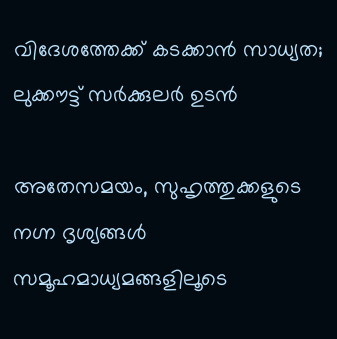വിദേശത്തേക്ക് കടക്കാൻ സാധ്യത; ലുക്കൗട്ട് സർക്കുലർ ഉടൻ

അതേസമയം, സുഹൃത്തുക്കളുടെ നഗ്ന ദൃശ്യങ്ങൾ സമൂഹമാധ്യമങ്ങളിലൂടെ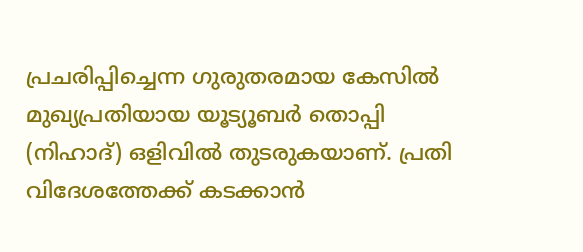പ്രചരിപ്പിച്ചെന്ന ഗുരുതരമായ കേസിൽ മുഖ്യപ്രതിയായ യൂട്യൂബർ തൊപ്പി (നിഹാദ്) ഒളിവിൽ തുടരുകയാണ്. പ്രതി വിദേശത്തേക്ക് കടക്കാൻ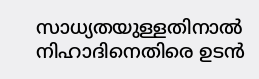സാധ്യതയുള്ളതിനാൽ നിഹാദിനെതിരെ ഉടൻ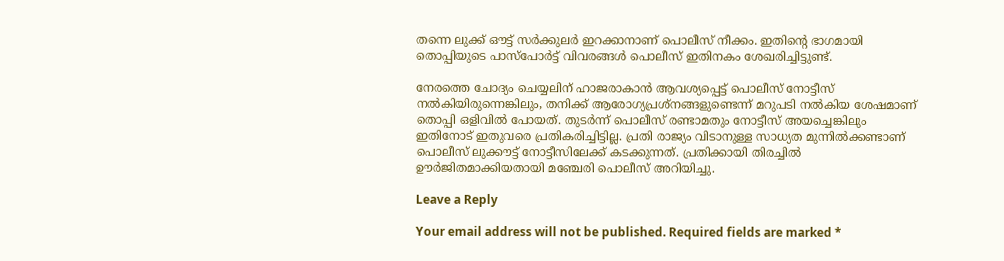തന്നെ ലുക്ക് ഔട്ട് സർക്കുലർ ഇറക്കാനാണ് പൊലീസ് നീക്കം. ഇതിന്റെ ഭാഗമായി തൊപ്പിയുടെ പാസ്പോർട്ട് വിവരങ്ങൾ പൊലീസ് ഇതിനകം ശേഖരിച്ചിട്ടുണ്ട്.

നേരത്തെ ചോദ്യം ചെയ്യലിന് ഹാജരാകാൻ ആവശ്യപ്പെട്ട് പൊലീസ് നോട്ടീസ് നൽകിയിരുന്നെങ്കിലും, തനിക്ക് ആരോഗ്യപ്രശ്നങ്ങളുണ്ടെന്ന് മറുപടി നൽകിയ ശേഷമാണ് തൊപ്പി ഒളിവിൽ പോയത്. തുടർന്ന് പൊലീസ് രണ്ടാമതും നോട്ടീസ് അയച്ചെങ്കിലും ഇതിനോട് ഇതുവരെ പ്രതികരിച്ചിട്ടില്ല. പ്രതി രാജ്യം വിടാനുള്ള സാധ്യത മുന്നിൽക്കണ്ടാണ് പൊലീസ് ലുക്കൗട്ട് നോട്ടീസിലേക്ക് കടക്കുന്നത്. പ്രതിക്കായി തിരച്ചിൽ ഊർജിതമാക്കിയതായി മഞ്ചേരി പൊലീസ് അറിയിച്ചു.

Leave a Reply

Your email address will not be published. Required fields are marked *